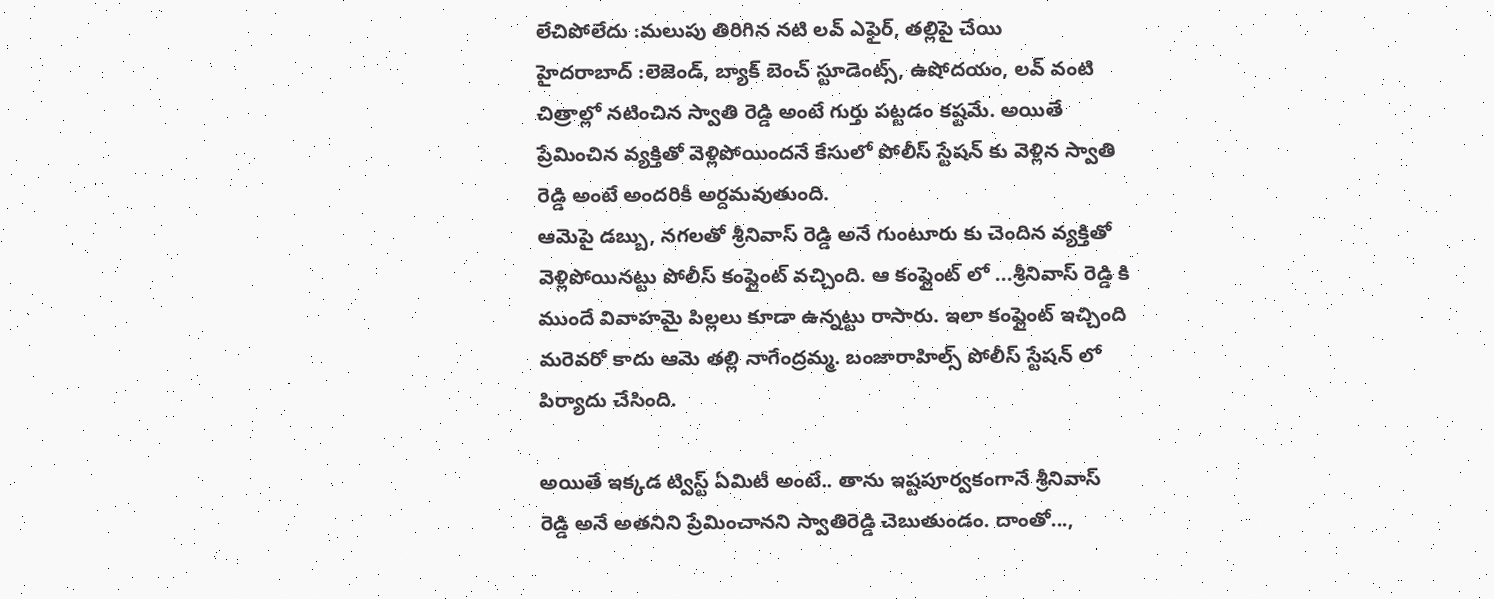లేచిపోలేదు :మలుపు తిరిగిన నటి లవ్ ఎఫైర్, తల్లిపై చేయి
హైదరాబాద్ :లెజెండ్, బ్యాక్ బెంచ్ స్టూడెంట్స్, ఉషోదయం, లవ్ వంటి చిత్రాల్లో నటించిన స్వాతి రెడ్డి అంటే గుర్తు పట్టడం కష్టమే. అయితే ప్రేమించిన వ్యక్తితో వెళ్లిపోయిందనే కేసులో పోలీస్ స్టేషన్ కు వెళ్లిన స్వాతి రెడ్డి అంటే అందరికీ అర్దమవుతుంది.
ఆమెపై డబ్బు, నగలతో శ్రీనివాస్ రెడ్డి అనే గుంటూరు కు చెందిన వ్యక్తితో వెళ్లిపోయినట్టు పోలీస్ కంప్లైంట్ వచ్చింది. ఆ కంప్లైంట్ లో ...శ్రీనివాస్ రెడ్డి కి ముందే వివాహమై పిల్లలు కూడా ఉన్నట్టు రాసారు. ఇలా కంప్లైంట్ ఇచ్చింది మరెవరో కాదు ఆమె తల్లి నాగేంద్రమ్మ. బంజారాహిల్స్ పోలీస్ స్టేషన్ లో పిర్యాదు చేసింది.

అయితే ఇక్కడ ట్విస్ట్ ఏమిటీ అంటే.. తాను ఇష్టపూర్వకంగానే శ్రీనివాస్ రెడ్డి అనే అతనిని ప్రేమించానని స్వాతిరెడ్డి చెబుతుండం. దాంతో...,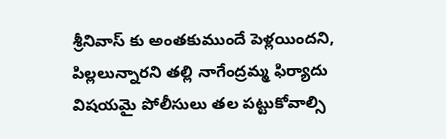శ్రీనివాస్ కు అంతకుముందే పెళ్లయిందని, పిల్లలున్నారని తల్లి నాగేంద్రమ్మ ఫిర్యాదు విషయమై పోలీసులు తల పట్టుకోవాల్సి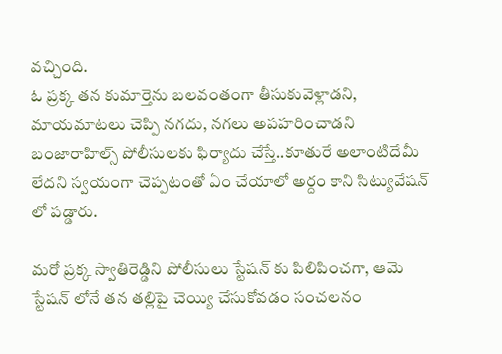వచ్చింది.
ఓ ప్రక్క తన కుమార్తెను బలవంతంగా తీసుకువెళ్లాడని, మాయమాటలు చెప్పి నగదు, నగలు అపహరించాడని బంజారాహిల్స్ పోలీసులకు ఫిర్యాదు చేస్తే..కూతురే అలాంటిదేమీ లేదని స్వయంగా చెప్పటంతో ఏం చేయాలో అర్దం కాని సిట్యువేషన్ లో పడ్డారు.

మరో ప్రక్క స్వాతిరెడ్డిని పోలీసులు స్టేషన్ కు పిలిపించగా, ఆమె స్టేషన్ లోనే తన తల్లిపై చెయ్యి చేసుకోవడం సంచలనం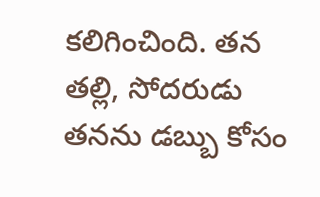కలిగించింది. తన తల్లి, సోదరుడు తనను డబ్బు కోసం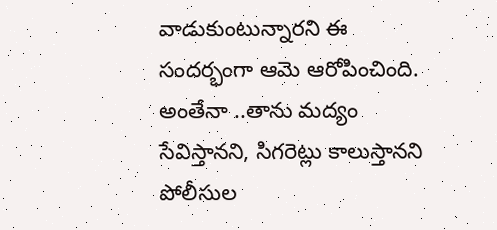వాడుకుంటున్నారని ఈ సందర్భంగా ఆమె ఆరోపించింది.
అంతేనా ..తాను మద్యం సేవిస్తానని, సిగరెట్లు కాలుస్తానని పోలీసుల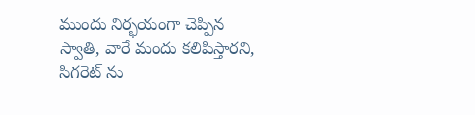ముందు నిర్భయంగా చెప్పిన స్వాతి, వారే మందు కలిపిస్తారని, సిగరెట్ ను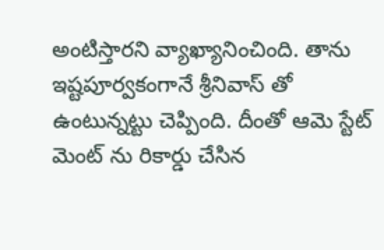అంటిస్తారని వ్యాఖ్యానించింది. తాను ఇష్టపూర్వకంగానే శ్రీనివాస్ తో ఉంటున్నట్టు చెప్పింది. దీంతో ఆమె స్టేట్ మెంట్ ను రికార్డు చేసిన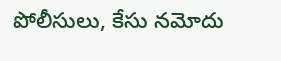పోలీసులు, కేసు నమోదు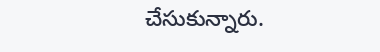చేసుకున్నారు.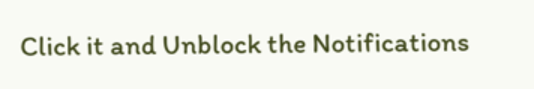Click it and Unblock the Notifications